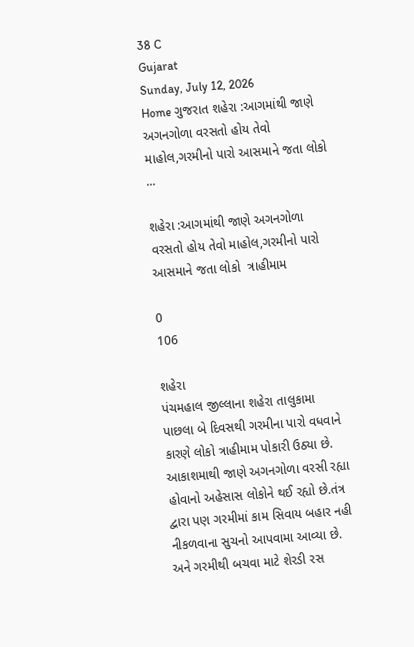38 C
Gujarat
Sunday, July 12, 2026
Home ગુજરાત શહેરા :આગમાંથી જાણે અગનગોળા વરસતો હોય તેવો માહોલ,ગરમીનો પારો આસમાને જતા લોકો ...

શહેરા :આગમાંથી જાણે અગનગોળા વરસતો હોય તેવો માહોલ,ગરમીનો પારો આસમાને જતા લોકો  ત્રાહીમામ

0
106

શહેરા
પંચમહાલ જીલ્લાના શહેરા તાલુકામા પાછલા બે દિવસથી ગરમીના પારો વધવાને કારણે લોકો ત્રાહીમામ પોકારી ઉઠ્યા છે. આકાશમાથી જાણે અગનગોળા વરસી રહ્યા હોવાનો અહેસાસ લોકોને થઈ રહ્યો છે.તંત્ર દ્વારા પણ ગરમીમાં કામ સિવાય બહાર નહી નીકળવાના સુચનો આપવામા આવ્યા છે. અને ગરમીથી બચવા માટે શેરડી રસ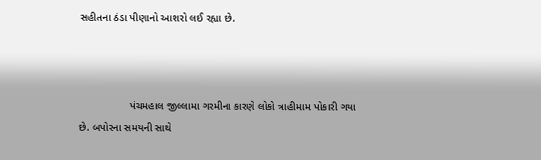સહીતના ઠંડા પીણાનો આશરો લઈ રહ્યા છે.



                 પંચમહાલ જીલ્લામા ગરમીના કારણે લોકો ત્રાહીમામ પોકારી ગયા છે. બપોરના સમયની સાથે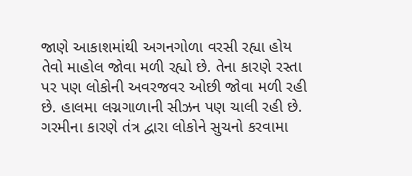જાણે આકાશમાંથી અગનગોળા વરસી રહ્યા હોય તેવો માહોલ જોવા મળી રહ્યો છે. તેના કારણે રસ્તા પર પણ લોકોની અવરજવર ઓછી જોવા મળી રહી છે. હાલમા લગ્નગાળાની સીઝન પણ ચાલી રહી છે. ગરમીના કારણે તંત્ર દ્વારા લોકોને સુચનો કરવામા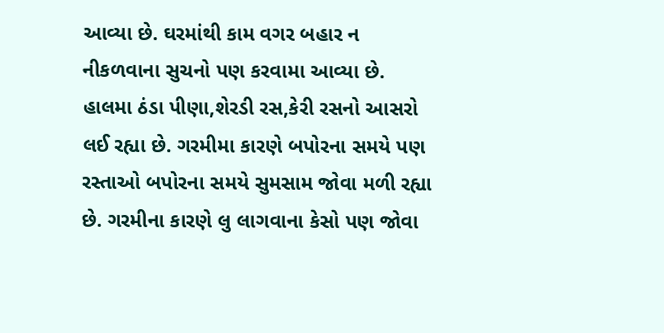આવ્યા છે. ઘરમાંથી કામ વગર બહાર ન નીકળવાના સુચનો પણ કરવામા આવ્યા છે. હાલમા ઠંડા પીણા,શેરડી રસ,કેરી રસનો આસરો લઈ રહ્યા છે. ગરમીમા કારણે બપોરના સમયે પણ રસ્તાઓ બપોરના સમયે સુમસામ જોવા મળી રહ્યા છે. ગરમીના કારણે લુ લાગવાના કેસો પણ જોવા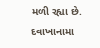મળી રહ્યા છે. દવાખાનામા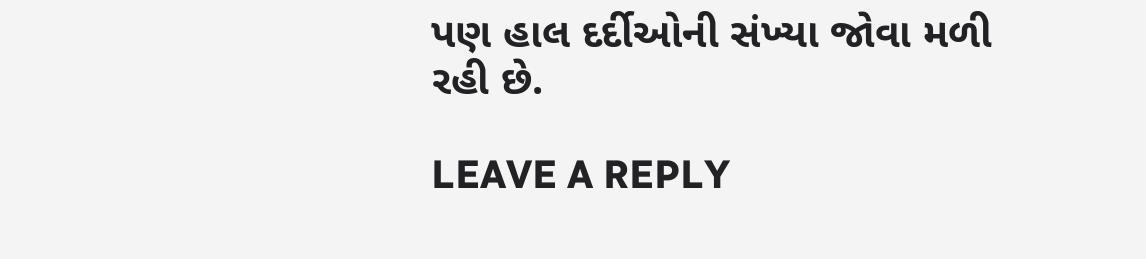પણ હાલ દર્દીઓની સંખ્યા જોવા મળી રહી છે.

LEAVE A REPLY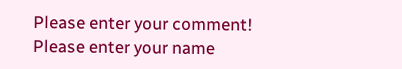Please enter your comment!
Please enter your name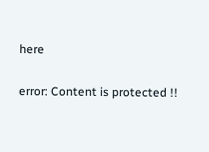here

error: Content is protected !!